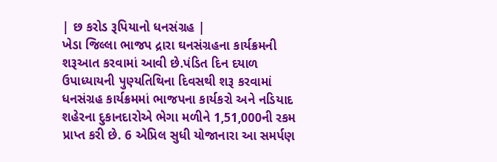| છ કરોડ રૂપિયાનો ધનસંગ્રહ |
ખેડા જિલ્લા ભાજપ દ્રારા ઘનસંગ્રહના કાર્યક્રમની શરૂઆત કરવામાં આવી છે.પંડિત દિન દયાળ ઉપાધ્યાયની પુણ્યતિથિના દિવસથી શરૂ કરવામાં ધનસંગ્રહ કાર્યક્રમમાં ભાજપના કાર્યકરો અને નડિયાદ શહેરના દુકાનદારોએ ભેગા મળીને 1,51,000ની રકમ પ્રાપ્ત કરી છે. 6 એપ્રિલ સુધી યોજાનારા આ સમર્પણ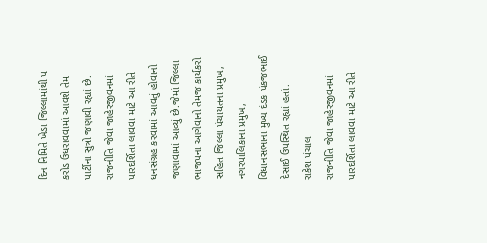દિન નિમિતે ખેડા જિલ્લામાંથી પ કરોડ ઉધરાવવામાં આવશે તેમ પાર્ટીના સુત્રો જણાવી રહ્યાં છે.
રાજનીતિ જેવા જાહેરજીવનમાં પારદર્શિતા લાવવા માટે આ રીતે ધનસંગ્રહ કરવામાં આવતું હોવાનો જણાવામાં આવ્યું છે.જેમાં જિલ્લા ભાજપના આગેવાનો તેમજ કાર્યકરો સહિત જિલ્લા પંચાયતના પ્રમુખ, નગરપાલિકાના પ્રમુખ, વિધાનસભાના મુખ્ય દંડક પંકજભાઈ દેસાઈ ઉપસ્થિત રહ્યાં હતાં.
રાકેશ પંચાલ
રાજનીતિ જેવા જાહેરજીવનમાં પારદર્શિતા લાવવા માટે આ રીતે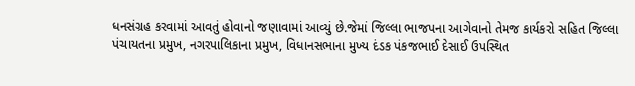ધનસંગ્રહ કરવામાં આવતું હોવાનો જણાવામાં આવ્યું છે.જેમાં જિલ્લા ભાજપના આગેવાનો તેમજ કાર્યકરો સહિત જિલ્લા પંચાયતના પ્રમુખ, નગરપાલિકાના પ્રમુખ, વિધાનસભાના મુખ્ય દંડક પંકજભાઈ દેસાઈ ઉપસ્થિત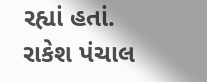રહ્યાં હતાં.
રાકેશ પંચાલ